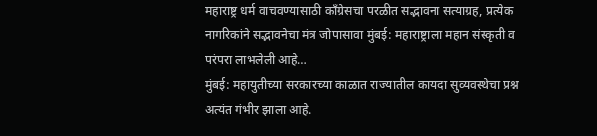महाराष्ट्र धर्म वाचवण्यासाठी काँग्रेसचा परळीत सद्भावना सत्याग्रह, प्रत्येक नागरिकांने सद्भावनेचा मंत्र जोपासावा मुंबई: महाराष्ट्राला महान संस्कृती व परंपरा लाभलेली आहे…
मुंबई: महायुतीच्या सरकारच्या काळात राज्यातील कायदा सुव्यवस्थेचा प्रश्न अत्यंत गंभीर झाला आहे.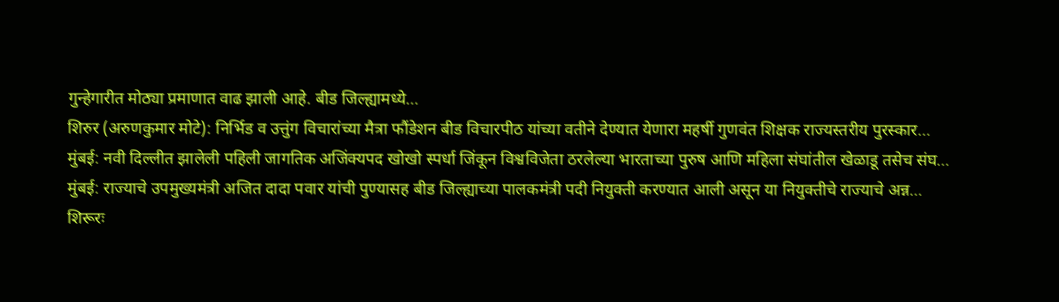गुन्हेगारीत मोठ्या प्रमाणात वाढ झाली आहे. बीड जिल्ह्यामध्ये…
शिरुर (अरुणकुमार मोटे): निर्भिड व उत्तुंग विचारांच्या मैत्रा फौंडेशन बीड विचारपीठ यांच्या वतीने देण्यात येणारा महर्षी गुणवंत शिक्षक राज्यस्तरीय पुरस्कार…
मुंबई: नवी दिल्लीत झालेली पहिली जागतिक अजिंक्यपद खोखो स्पर्धा जिंकून विश्वविजेता ठरलेल्या भारताच्या पुरुष आणि महिला संघांतील खेळाडू तसेच संघ…
मुंबई: राज्याचे उपमुख्यमंत्री अजित दादा पवार यांची पुण्यासह बीड जिल्ह्याच्या पालकमंत्री पदी नियुक्ती करण्यात आली असून या नियुक्तीचे राज्याचे अन्न…
शिरूरः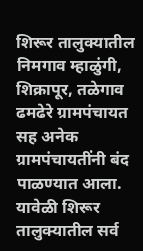शिरूर तालुक्यातील निमगाव म्हाळुंगी, शिक्रापूर, तळेगाव ढमढेरे ग्रामपंचायत सह अनेक ग्रामपंचायतींनी बंद पाळण्यात आला. यावेळी शिरूर तालुक्यातील सर्व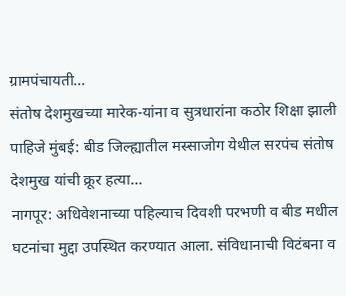ग्रामपंचायती…
संतोष देशमुखच्या मारेक-यांना व सुत्रधारांना कठोर शिक्षा झाली पाहिजे मुंबई: बीड जिल्ह्यातील मस्साजोग येथील सरपंच संतोष देशमुख यांची क्रूर हत्या…
नागपूर: अधिवेशनाच्या पहिल्याच दिवशी परभणी व बीड मधील घटनांचा मुद्दा उपस्थित करण्यात आला. संविधानाची विटंबना व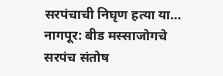सरपंचाची निघृण हत्या या…
नागपूर: बीड मस्साजोगचे सरपंच संतोष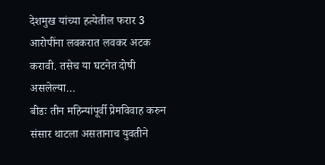देशमुख यांच्या हत्येतील फरार 3 आरोपींना लवकरात लवकर अटक करावी. तसेच या घटनेत दोषी असलेल्या…
बीडः तीन महिन्यांपूर्वी प्रेमविवाह करुन संसार थाटला असतानाच युवतीने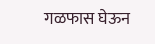गळफास घेऊन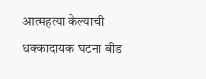आत्महत्या केल्याची धक्कादायक घटना बीड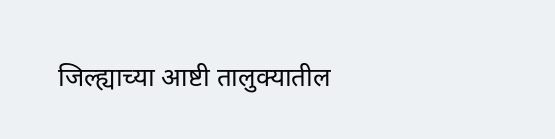जिल्ह्याच्या आष्टी तालुक्यातील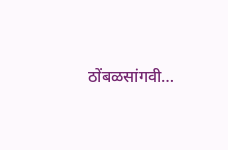ठोंबळसांगवी…